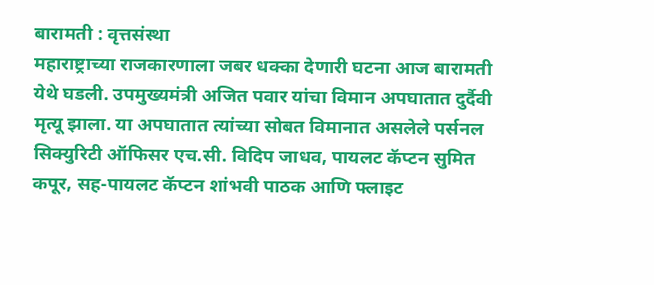बारामती : वृत्तसंस्था
महाराष्ट्राच्या राजकारणाला जबर धक्का देणारी घटना आज बारामती येथे घडली. उपमुख्यमंत्री अजित पवार यांचा विमान अपघातात दुर्दैवी मृत्यू झाला. या अपघातात त्यांच्या सोबत विमानात असलेले पर्सनल सिक्युरिटी ऑफिसर एच.सी. विदिप जाधव, पायलट कॅप्टन सुमित कपूर, सह-पायलट कॅप्टन शांभवी पाठक आणि फ्लाइट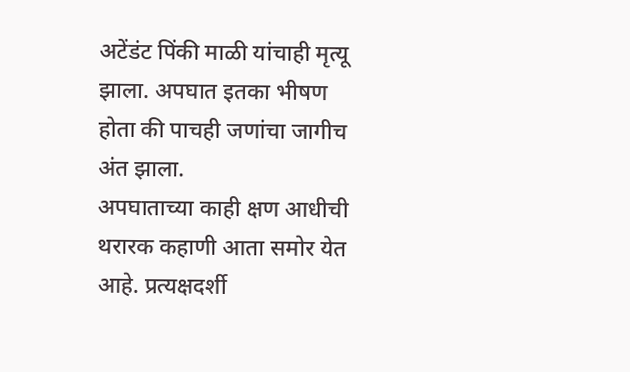अटेंडंट पिंकी माळी यांचाही मृत्यू झाला. अपघात इतका भीषण होता की पाचही जणांचा जागीच अंत झाला.
अपघाताच्या काही क्षण आधीची थरारक कहाणी आता समोर येत आहे. प्रत्यक्षदर्शी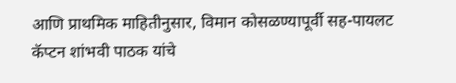आणि प्राथमिक माहितीनुसार, विमान कोसळण्यापूर्वी सह-पायलट कॅप्टन शांभवी पाठक यांचे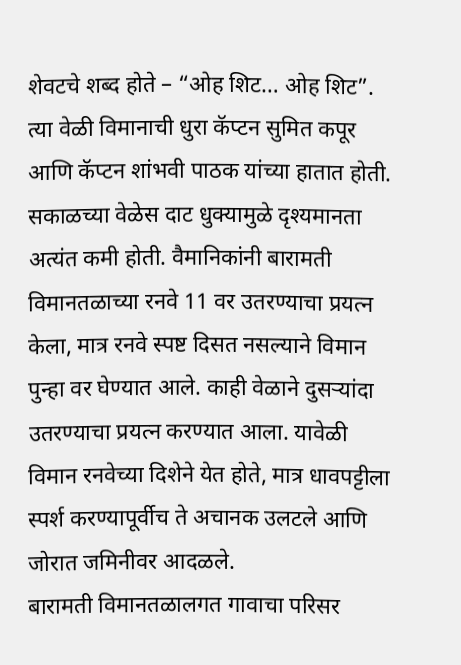शेवटचे शब्द होते – “ओह शिट… ओह शिट”. त्या वेळी विमानाची धुरा कॅप्टन सुमित कपूर आणि कॅप्टन शांभवी पाठक यांच्या हातात होती.
सकाळच्या वेळेस दाट धुक्यामुळे दृश्यमानता अत्यंत कमी होती. वैमानिकांनी बारामती विमानतळाच्या रनवे 11 वर उतरण्याचा प्रयत्न केला, मात्र रनवे स्पष्ट दिसत नसल्याने विमान पुन्हा वर घेण्यात आले. काही वेळाने दुसऱ्यांदा उतरण्याचा प्रयत्न करण्यात आला. यावेळी विमान रनवेच्या दिशेने येत होते, मात्र धावपट्टीला स्पर्श करण्यापूर्वीच ते अचानक उलटले आणि जोरात जमिनीवर आदळले.
बारामती विमानतळालगत गावाचा परिसर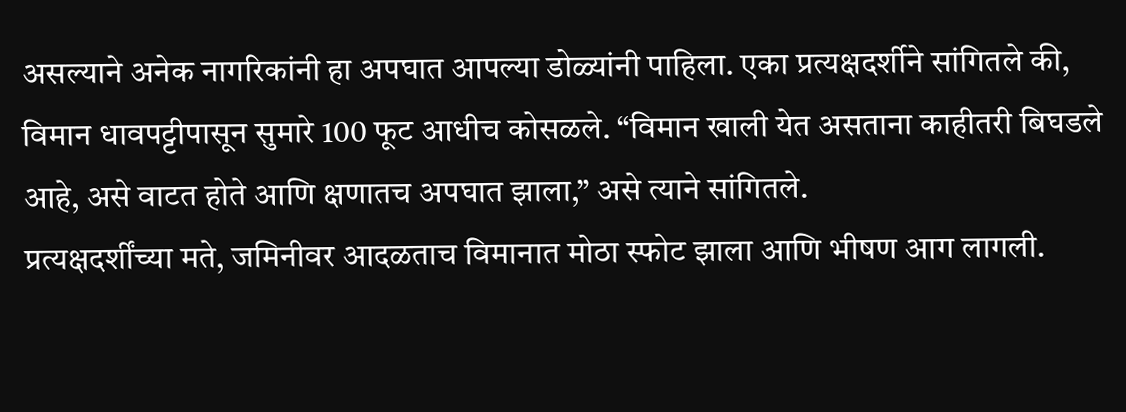असल्याने अनेक नागरिकांनी हा अपघात आपल्या डोळ्यांनी पाहिला. एका प्रत्यक्षदर्शीने सांगितले की, विमान धावपट्टीपासून सुमारे 100 फूट आधीच कोसळले. “विमान खाली येत असताना काहीतरी बिघडले आहे, असे वाटत होते आणि क्षणातच अपघात झाला,” असे त्याने सांगितले.
प्रत्यक्षदर्शींच्या मते, जमिनीवर आदळताच विमानात मोठा स्फोट झाला आणि भीषण आग लागली.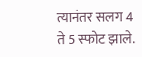त्यानंतर सलग 4 ते 5 स्फोट झाले.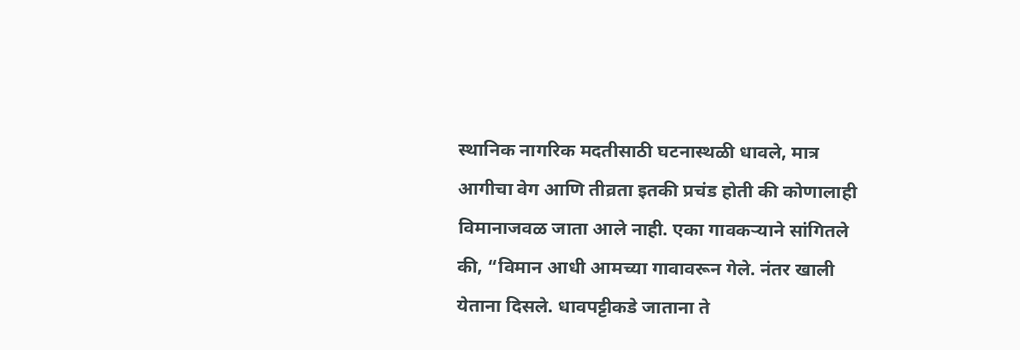स्थानिक नागरिक मदतीसाठी घटनास्थळी धावले, मात्र आगीचा वेग आणि तीव्रता इतकी प्रचंड होती की कोणालाही विमानाजवळ जाता आले नाही. एका गावकऱ्याने सांगितले की, “विमान आधी आमच्या गावावरून गेले. नंतर खाली येताना दिसले. धावपट्टीकडे जाताना ते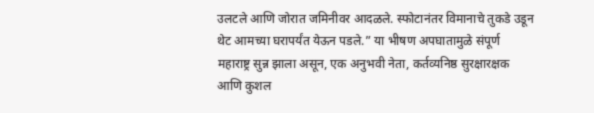उलटले आणि जोरात जमिनीवर आदळले. स्फोटानंतर विमानाचे तुकडे उडून थेट आमच्या घरापर्यंत येऊन पडले.” या भीषण अपघातामुळे संपूर्ण महाराष्ट्र सुन्न झाला असून, एक अनुभवी नेता, कर्तव्यनिष्ठ सुरक्षारक्षक आणि कुशल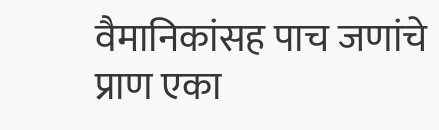वैमानिकांसह पाच जणांचे प्राण एका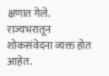क्षणात गेले. राज्यभरातून शोकसंवेदना व्यक्त होत आहेत.